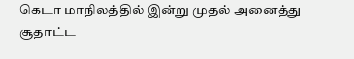கெடா மாநிலத்தில் இன்று முதல் அனைத்து சூதாட்ட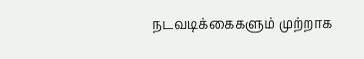நடவடிக்கைகளும் முற்றாக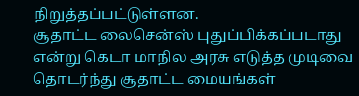நிறுத்தப்பட்டுள்ளன.
சூதாட்ட லைசென்ஸ் புதுப்பிக்கப்படாது என்று கெடா மாநில அரசு எடுத்த முடிவை தொடர்ந்து சூதாட்ட மையங்கள்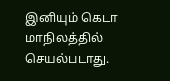இனியும் கெடா மாநிலத்தில் செயல்படாது.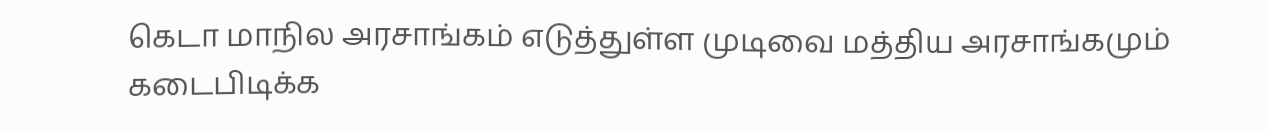கெடா மாநில அரசாங்கம் எடுத்துள்ள முடிவை மத்திய அரசாங்கமும் கடைபிடிக்க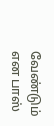வேண்டும் என பாஸ்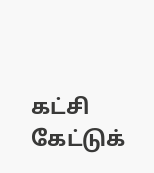கட்சி கேட்டுக்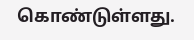கொண்டுள்ளது.